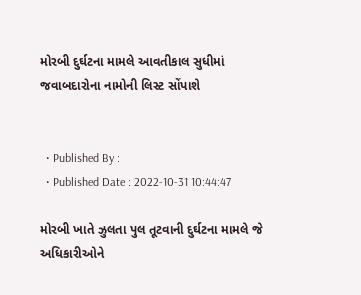મોરબી દુર્ઘટના મામલે આવતીકાલ સુધીમાં જવાબદારોના નામોની લિસ્ટ સોંપાશે


  • Published By :
  • Published Date : 2022-10-31 10:44:47

મોરબી ખાતે ઝુલતા પુલ તૂટવાની દુર્ઘટના મામલે જે અધિકારીઓને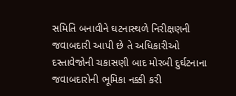સમિતિ બનાવીને ઘટનાસ્થળે નિરીક્ષણની જવાબદારી આપી છે તે અધિકારીઓ દસ્તાવેજોની ચકાસણી બાદ મોરબી દુર્ઘટનાના જવાબદારોની ભૂમિકા નક્કી કરી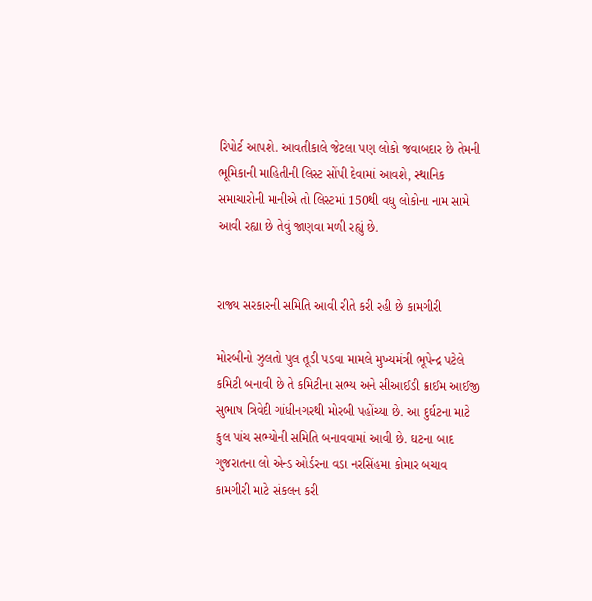રિપોર્ટ આપશે. આવતીકાલે જેટલા પણ લોકો જવાબદાર છે તેમની ભૂમિકાની માહિતીની લિસ્ટ સોંપી દેવામાં આવશે, સ્થાનિક સમાચારોની માનીએ તો લિસ્ટમાં 150થી વધુ લોકોના નામ સામે આવી રહ્યા છે તેવું જાણવા મળી રહ્યું છે.


રાજ્ય સરકારની સમિતિ આવી રીતે કરી રહી છે કામગીરી

મોરબીનો ઝુલતો પુલ તૂડી પડવા મામલે મુખ્યમંત્રી ભૂપેન્દ્ર પટેલે કમિટી બનાવી છે તે કમિટીના સભ્ય અને સીઆઈડી ક્રાઈમ આઈજી સુભાષ ત્રિવેદી ગાંધીનગરથી મોરબી પહોંચ્યા છે. આ દુર્ઘટના માટે કુલ પાંચ સભ્યોની સમિતિ બનાવવામાં આવી છે. ઘટના બાદ ગુજરાતના લો એન્ડ ઓર્ડરના વડા નરસિંહમા કોમાર બચાવ કામગીરી માટે સંકલન કરી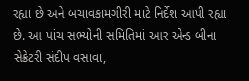રહ્યા છે અને બચાવકામગીરી માટે નિર્દેશ આપી રહ્યા છે. આ પાંચ સભ્યોની સમિતિમાં આર એન્ડ બીના સેક્રેટરી સંદીપ વસાવા,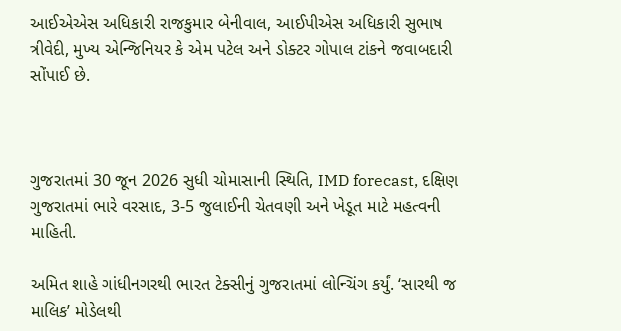આઈએએસ અધિકારી રાજકુમાર બેનીવાલ, આઈપીએસ અધિકારી સુભાષ ત્રીવેદી, મુખ્ય એન્જિનિયર કે એમ પટેલ અને ડોક્ટર ગોપાલ ટાંકને જવાબદારી સોંપાઈ છે.



ગુજરાતમાં 30 જૂન 2026 સુધી ચોમાસાની સ્થિતિ, IMD forecast, દક્ષિણ ગુજરાતમાં ભારે વરસાદ, 3-5 જુલાઈની ચેતવણી અને ખેડૂત માટે મહત્વની માહિતી.

અમિત શાહે ગાંધીનગરથી ભારત ટેક્સીનું ગુજરાતમાં લોન્ચિંગ કર્યું. ‘સારથી જ માલિક’ મોડેલથી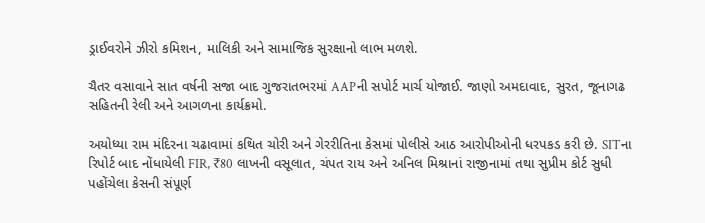ડ્રાઈવરોને ઝીરો કમિશન, માલિકી અને સામાજિક સુરક્ષાનો લાભ મળશે.

ચૈતર વસાવાને સાત વર્ષની સજા બાદ ગુજરાતભરમાં AAPની સપોર્ટ માર્ચ યોજાઈ. જાણો અમદાવાદ, સુરત, જૂનાગઢ સહિતની રેલી અને આગળના કાર્યક્રમો.

અયોધ્યા રામ મંદિરના ચઢાવામાં કથિત ચોરી અને ગેરરીતિના કેસમાં પોલીસે આઠ આરોપીઓની ધરપકડ કરી છે. SITના રિપોર્ટ બાદ નોંધાયેલી FIR, ₹80 લાખની વસૂલાત, ચંપત રાય અને અનિલ મિશ્રાનાં રાજીનામાં તથા સુપ્રીમ કોર્ટ સુધી પહોંચેલા કેસની સંપૂર્ણ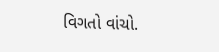વિગતો વાંચો.